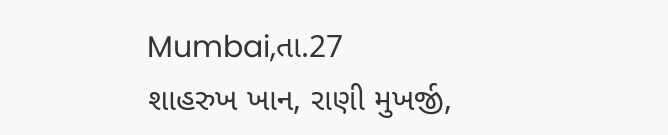Mumbai,તા.27
શાહરુખ ખાન, રાણી મુખર્જી,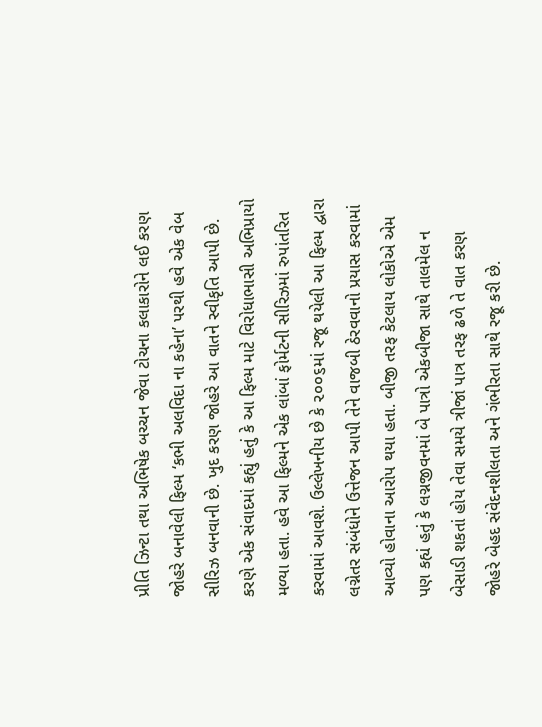પ્રીતિ ઝિન્ટા તથા અભિષેક બચ્ચન જેવા ટોચના કલાકારોને લઈ કરણ જોહરે બનાવેલી ફિલ્મ ‘કભી અલવિદા ના કહેના’ પરથી હવે એક વેબ સીરિઝ બનવાની છે. ખુદ કરણ જોહરે આ વાતને સ્વીકૃતિ આપી છે. કરણે એક સંવાદમાં કહ્યું હતું કે આ ફિલ્મ માટે વિરોધાભાસી અભિપ્રાયો મળ્યા હતા. હવે આ ફિલ્મને એક લાંબાં ફોર્મટની સીરિઝમાં રુપાંતરિત કરવામાં આવશે. ઉલ્લેખનીય છે કે ૨૦૦૬માં રજૂ થયેલી આ ફિલ્મ દ્વારા લગ્નેતર સંબંધોને ઉત્તેજન આપી તેને વાજબી ઠેરવવાનો પ્રયાસ કરવામાં આવ્યો હોવાના આરોપ થયા હતા. બીજી તરફ કેટલાય લોકોએ એમ પણ કહ્યં હતું કે લગ્નજીવનમાં બે પાત્રો એકબીજા સાથે તાલમેલ ન બેસાડી શકતાં હોય તેવા સમયે ત્રીજાં પાત્ર તરફ ઢળે તે વાત કરણ જોહરે બેહદ સંવેદનશીલતા અને ગંભીરતા સાથે રજૂ કરી છે.